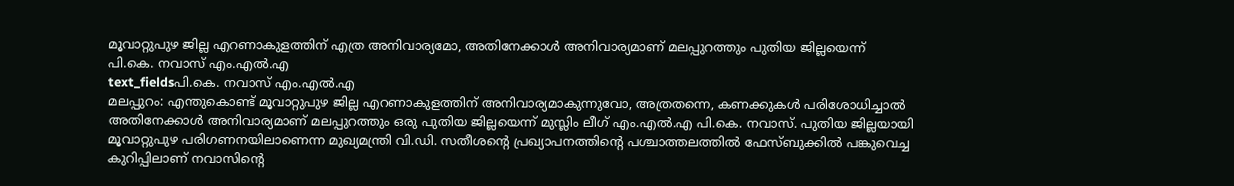മൂവാറ്റുപുഴ ജില്ല എറണാകുളത്തിന് എത്ര അനിവാര്യമോ, അതിനേക്കാൾ അനിവാര്യമാണ് മലപ്പുറത്തും പുതിയ ജില്ലയെന്ന് പി.കെ. നവാസ് എം.എൽ.എ
text_fieldsപി.കെ. നവാസ് എം.എൽ.എ
മലപ്പുറം: എന്തുകൊണ്ട് മൂവാറ്റുപുഴ ജില്ല എറണാകുളത്തിന് അനിവാര്യമാകുന്നുവോ, അത്രതന്നെ, കണക്കുകൾ പരിശോധിച്ചാൽ അതിനേക്കാൾ അനിവാര്യമാണ് മലപ്പുറത്തും ഒരു പുതിയ ജില്ലയെന്ന് മുസ്ലിം ലീഗ് എം.എൽ.എ പി.കെ. നവാസ്. പുതിയ ജില്ലയായി മൂവാറ്റുപുഴ പരിഗണനയിലാണെന്ന മുഖ്യമന്ത്രി വി.ഡി. സതീശന്റെ പ്രഖ്യാപനത്തിന്റെ പശ്ചാത്തലത്തിൽ ഫേസ്ബുക്കിൽ പങ്കുവെച്ച കുറിപ്പിലാണ് നവാസിന്റെ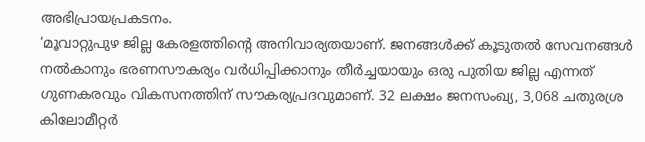അഭിപ്രായപ്രകടനം.
‘മൂവാറ്റുപുഴ ജില്ല കേരളത്തിന്റെ അനിവാര്യതയാണ്. ജനങ്ങൾക്ക് കൂടുതൽ സേവനങ്ങൾ നൽകാനും ഭരണസൗകര്യം വർധിപ്പിക്കാനും തീർച്ചയായും ഒരു പുതിയ ജില്ല എന്നത് ഗുണകരവും വികസനത്തിന് സൗകര്യപ്രദവുമാണ്. 32 ലക്ഷം ജനസംഖ്യ, 3,068 ചതുരശ്ര കിലോമീറ്റർ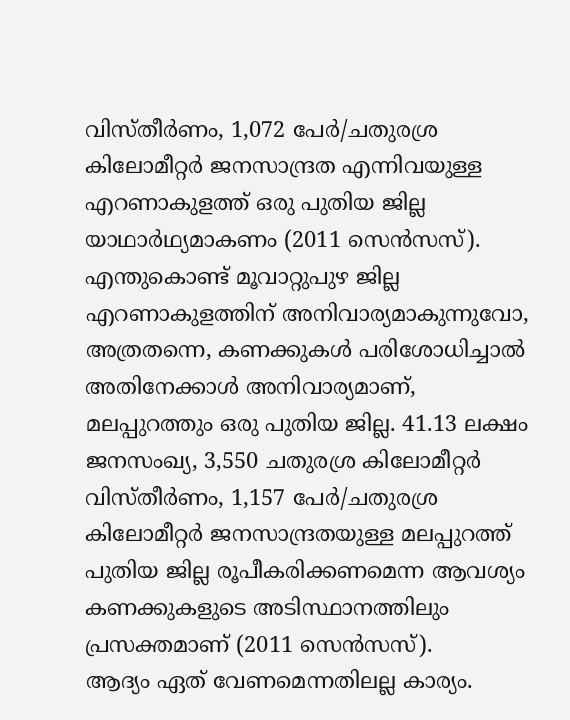വിസ്തീർണം, 1,072 പേർ/ചതുരശ്ര കിലോമീറ്റർ ജനസാന്ദ്രത എന്നിവയുള്ള എറണാകുളത്ത് ഒരു പുതിയ ജില്ല യാഥാർഥ്യമാകണം (2011 സെൻസസ്).
എന്തുകൊണ്ട് മൂവാറ്റുപുഴ ജില്ല എറണാകുളത്തിന് അനിവാര്യമാകുന്നുവോ, അത്രതന്നെ, കണക്കുകൾ പരിശോധിച്ചാൽ അതിനേക്കാൾ അനിവാര്യമാണ്, മലപ്പുറത്തും ഒരു പുതിയ ജില്ല. 41.13 ലക്ഷം ജനസംഖ്യ, 3,550 ചതുരശ്ര കിലോമീറ്റർ വിസ്തീർണം, 1,157 പേർ/ചതുരശ്ര കിലോമീറ്റർ ജനസാന്ദ്രതയുള്ള മലപ്പുറത്ത് പുതിയ ജില്ല രൂപീകരിക്കണമെന്ന ആവശ്യം കണക്കുകളുടെ അടിസ്ഥാനത്തിലും പ്രസക്തമാണ് (2011 സെൻസസ്).
ആദ്യം ഏത് വേണമെന്നതിലല്ല കാര്യം.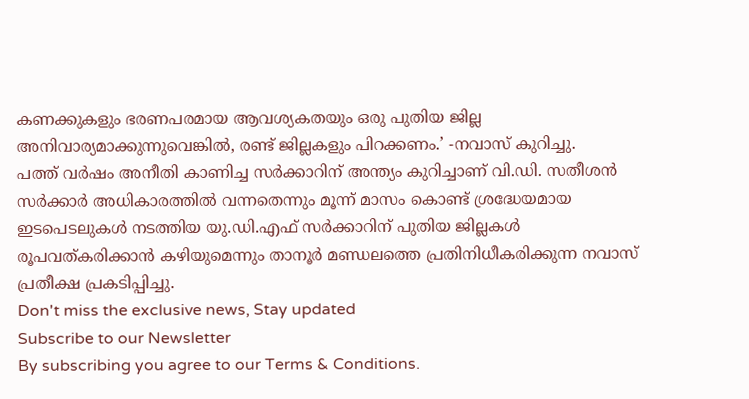കണക്കുകളും ഭരണപരമായ ആവശ്യകതയും ഒരു പുതിയ ജില്ല അനിവാര്യമാക്കുന്നുവെങ്കിൽ, രണ്ട് ജില്ലകളും പിറക്കണം.’ -നവാസ് കുറിച്ചു.
പത്ത് വർഷം അനീതി കാണിച്ച സർക്കാറിന് അന്ത്യം കുറിച്ചാണ് വി.ഡി. സതീശൻ സർക്കാർ അധികാരത്തിൽ വന്നതെന്നും മൂന്ന് മാസം കൊണ്ട് ശ്രദ്ധേയമായ ഇടപെടലുകൾ നടത്തിയ യു.ഡി.എഫ് സർക്കാറിന് പുതിയ ജില്ലകൾ രൂപവത്കരിക്കാൻ കഴിയുമെന്നും താനൂർ മണ്ഡലത്തെ പ്രതിനിധീകരിക്കുന്ന നവാസ് പ്രതീക്ഷ പ്രകടിപ്പിച്ചു.
Don't miss the exclusive news, Stay updated
Subscribe to our Newsletter
By subscribing you agree to our Terms & Conditions.